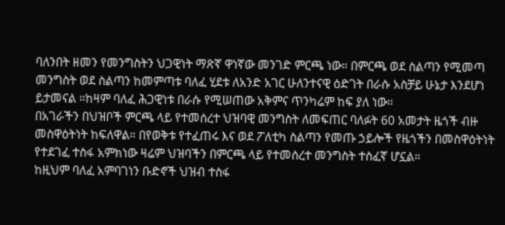ባለንበት ዘመን የመንግስትን ህጋዊነት ማጽኛ ዋነኛው መንገድ ምርጫ ነው። በምርጫ ወደ ስልጣን የሚመጣ መንግስት ወደ ስልጣን ከመምጣቱ ባለፈ ሂደቱ ለአንድ አገር ሁለንተናዊ ዕድገት በራሱ አስቻይ ሁኔታ እንደሆነ ይታመናል ።ከዛም ባለፈ ሕጋዊነቱ በራሱ የሚሠጠው አቅምና ጥንካሬም ከፍ ያለ ነው።
በአገራችን በህዝቦች ምርጫ ላይ የተመሰረተ ህዝባዊ መንግስት ለመፍጠር ባለፉት 60 አመታት ዜጎች ብዙ መስዋዕትነት ከፍለዋል። በየወቅቱ የተፈጠሩ እና ወደ ፖለቲካ ስልጣን የመጡ ኃይሎች የዜጎችን በመስዋዕትነት የተደገፈ ተስፋ አምክነው ዛሬም ህዝባችን በምርጫ ላይ የተመሰረተ መንግስት ተስፈኛ ሆኗል።
ከዚህም ባለፈ አምባገነን ቡድኖች ህዝብ ተስፋ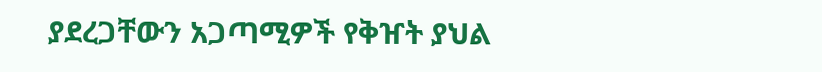ያደረጋቸውን አጋጣሚዎች የቅዠት ያህል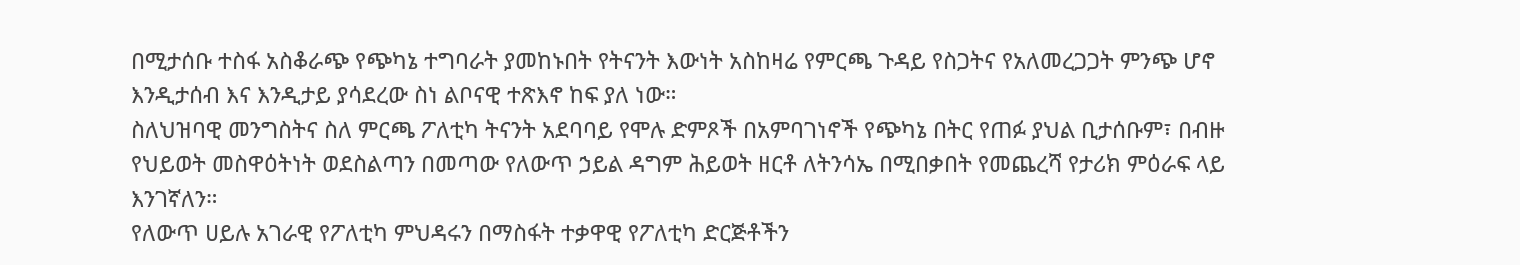በሚታሰቡ ተስፋ አስቆራጭ የጭካኔ ተግባራት ያመከኑበት የትናንት እውነት አስከዛሬ የምርጫ ጉዳይ የስጋትና የአለመረጋጋት ምንጭ ሆኖ እንዲታሰብ እና እንዲታይ ያሳደረው ስነ ልቦናዊ ተጽእኖ ከፍ ያለ ነው።
ስለህዝባዊ መንግስትና ስለ ምርጫ ፖለቲካ ትናንት አደባባይ የሞሉ ድምጾች በአምባገነኖች የጭካኔ በትር የጠፉ ያህል ቢታሰቡም፣ በብዙ የህይወት መስዋዕትነት ወደስልጣን በመጣው የለውጥ ኃይል ዳግም ሕይወት ዘርቶ ለትንሳኤ በሚበቃበት የመጨረሻ የታሪክ ምዕራፍ ላይ እንገኛለን።
የለውጥ ሀይሉ አገራዊ የፖለቲካ ምህዳሩን በማስፋት ተቃዋዊ የፖለቲካ ድርጅቶችን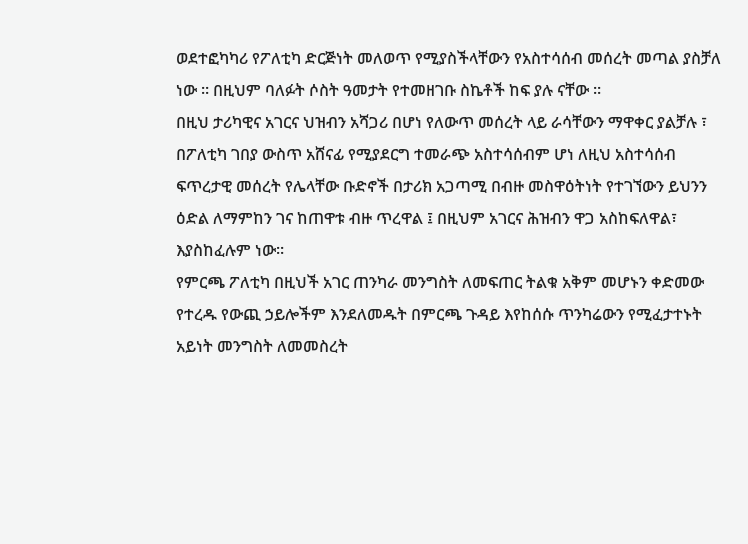ወደተፎካካሪ የፖለቲካ ድርጅነት መለወጥ የሚያስችላቸውን የአስተሳሰብ መሰረት መጣል ያስቻለ ነው ። በዚህም ባለፉት ሶስት ዓመታት የተመዘገቡ ስኬቶች ከፍ ያሉ ናቸው ።
በዚህ ታሪካዊና አገርና ህዝብን አሻጋሪ በሆነ የለውጥ መሰረት ላይ ራሳቸውን ማዋቀር ያልቻሉ ፣ በፖለቲካ ገበያ ውስጥ አሸናፊ የሚያደርግ ተመራጭ አስተሳሰብም ሆነ ለዚህ አስተሳሰብ ፍጥረታዊ መሰረት የሌላቸው ቡድኖች በታሪክ አጋጣሚ በብዙ መስዋዕትነት የተገኘውን ይህንን ዕድል ለማምከን ገና ከጠዋቱ ብዙ ጥረዋል ፤ በዚህም አገርና ሕዝብን ዋጋ አስከፍለዋል፣ እያስከፈሉም ነው።
የምርጫ ፖለቲካ በዚህች አገር ጠንካራ መንግስት ለመፍጠር ትልቁ አቅም መሆኑን ቀድመው የተረዱ የውጪ ኃይሎችም እንደለመዱት በምርጫ ጉዳይ እየከሰሱ ጥንካሬውን የሚፈታተኑት አይነት መንግስት ለመመስረት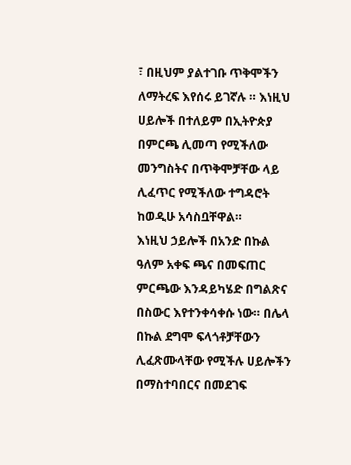፣ በዚህም ያልተገቡ ጥቅሞችን ለማትረፍ እየሰሩ ይገኛሉ ። እነዚህ ሀይሎች በተለይም በኢትዮጵያ በምርጫ ሊመጣ የሚችለው መንግስትና በጥቅሞቻቸው ላይ ሊፈጥር የሚችለው ተግዳሮት ከወዲሁ አሳስቧቸዋል።
እነዚህ ኃይሎች በአንድ በኩል ዓለም አቀፍ ጫና በመፍጠር ምርጫው እንዳይካሄድ በግልጽና በስውር እየተንቀሳቀሱ ነው። በሌላ በኩል ደግሞ ፍላጎቶቻቸውን ሊፈጽሙላቸው የሚችሉ ሀይሎችን በማስተባበርና በመደገፍ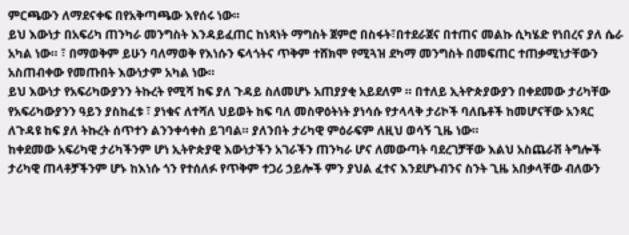ምርጫውን ለማደናቀፍ በየአቅጣጫው እየሰሩ ነው።
ይህ እውነታ በአፍሪካ ጠንካራ መንግስት እንዳይፈጠር ከነጻነት ማግስት ጀምሮ በስፋት፣በተደራጀና በተጠና መልኩ ሲካሄድ የነበረና ያለ ሴራ አካል ነው። ፣ በማወቅም ይሁን ባለማወቅ የእነሱን ፍላጎትና ጥቅም ተሸክሞ የሚጓዝ ደካማ መንግስት በመፍጠር ተጠቃሚነታቸውን አስጠብቀው የመጡበት እውነታም አካል ነው።
ይህ እውነታ የአፍሪካውያንን ትኩረት የሚሻ ከፍ ያለ ጉዳይ ስለመሆኑ አጠያያቂ አይደለም ። በተለይ ኢትዮጵያውያን በቀደመው ታሪካቸው የአፍሪካውያንን ዓይን ያስከፈቱ ፣ ያነቁና ለተሻለ ህይወት ከፍ ባለ መስዋዕትነት ያነሳሱ የታላላቅ ታሪኮች ባለቤቶች ከመሆናቸው አንጻር ለጉዳዩ ከፍ ያለ ትኩረት ሰጥተን ልንንቀሳቀስ ይገባል። ያለንበት ታሪካዊ ምዕራፍም ለዚህ ወሳኝ ጊዜ ነው።
ከቀደመው አፍሪካዊ ታሪካችንም ሆነ ኢትዮጵያዊ እውነታችን አገራችን ጠንካራ ሆና ለመውጣት ባደረገቻቸው እልህ አስጨራሽ ትግሎች ታሪካዊ ጠላቶቻችንም ሆኑ ከእነሱ ጎን የተሰለፉ የጥቅም ተጋሪ ኃይሎች ምን ያህል ፈተና እንደሆኑብንና ስንት ጊዜ አበቃላቸው ብለውን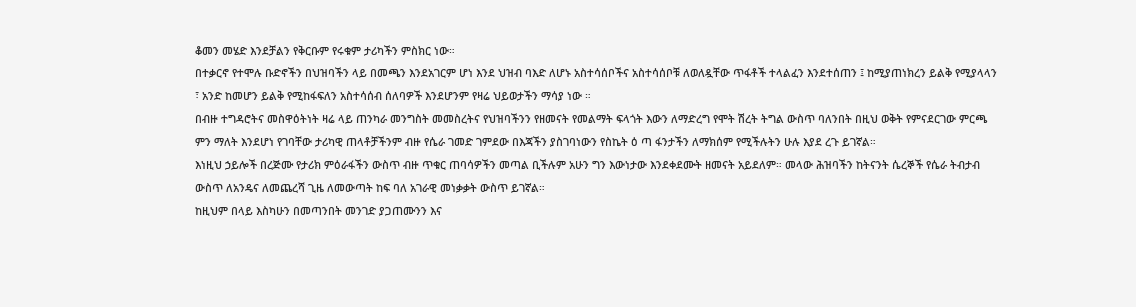ቆመን መሄድ እንደቻልን የቅርቡም የሩቁም ታሪካችን ምስክር ነው።
በተቃርኖ የተሞሉ ቡድኖችን በህዝባችን ላይ በመጫን እንደአገርም ሆነ እንደ ህዝብ ባእድ ለሆኑ አስተሳሰቦችና አስተሳሰቦቹ ለወለዷቸው ጥፋቶች ተላልፈን እንደተሰጠን ፤ ከሚያጠነክረን ይልቅ የሚያላላን ፣ አንድ ከመሆን ይልቅ የሚከፋፍለን አስተሳሰብ ሰለባዎች እንደሆንም የዛሬ ህይወታችን ማሳያ ነው ።
በብዙ ተግዳሮትና መስዋዕትነት ዛሬ ላይ ጠንካራ መንግስት መመስረትና የህዝባችንን የዘመናት የመልማት ፍላጎት እውን ለማድረግ የሞት ሽረት ትግል ውስጥ ባለንበት በዚህ ወቅት የምናደርገው ምርጫ ምን ማለት እንደሆነ የገባቸው ታሪካዊ ጠላቶቻችንም ብዙ የሴራ ገመድ ገምደው በእጃችን ያስገባነውን የስኬት ዕ ጣ ፋንታችን ለማክሰም የሚችሉትን ሁሉ እያደ ረጉ ይገኛል።
እነዚህ ኃይሎች በረጅሙ የታሪክ ምዕራፋችን ውስጥ ብዙ ጥቁር ጠባሳዎችን መጣል ቢችሉም አሁን ግን እውነታው እንደቀደሙት ዘመናት አይደለም። መላው ሕዝባችን ከትናንት ሴረኞች የሴራ ትብታብ ውስጥ ለአንዴና ለመጨረሻ ጊዜ ለመውጣት ከፍ ባለ አገራዊ መነቃቃት ውስጥ ይገኛል።
ከዚህም በላይ እስካሁን በመጣንበት መንገድ ያጋጠሙንን እና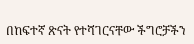በከፍተኛ ጽናት የተሻገርናቸው ችግሮቻችን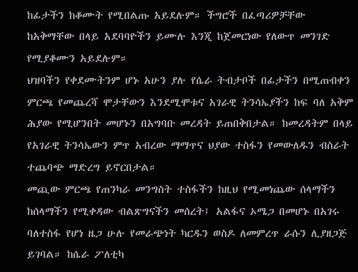ከፊታችን ከቆሙት የሚበልጡ አይደሉም። ችግሮች በፈጣሪዎቻቸው ከአቅማቸው በላይ አደባባዮችን ይሙሉ እንጂ ከጀመርነው የለውጥ መንገድ የሚያቆሙን አይደሉም።
ህዝባችን የቀደሙትንም ሆኑ አሁን ያሉ የሴራ ትብታቦች በፊታችን በሚጠብቀን ምርጫ የመጨረሻ ሞታቸውን እንደሚሞቱና አገራዊ ትንሳኤያችን ከፍ ባለ አቅም ሕያው የሚሆንበት መሆኑን በአግባቡ መረዳት ይጠበቅበታል። ከመረዳትም በላይ የአገራዊ ትንሳኤውን ምጥ አብረው ማማጥና ህያው ተስፋን የመውለዱን ብስራት ተጨባጭ ማድረግ ይኖርበታል።
መጪው ምርጫ የጠንካራ መንግስት ተስፋችን ከዚህ የሚመነጨው ሰላማችን ከሰላማችን የሚቀዳው ብልጽግናችን መሰረት፤ አልፋና ኦሜጋ በመሆኑ በአገሩ ባለተስፋ የሆነ ዜጋ ሁሉ የመራጭነት ካርዱን ወስዶ ለመምረጥ ራሱን ሊያዘጋጅ ይገባል። ከሴራ ፖለቲካ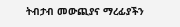ትብታብ መውጪያና ማረፊያችን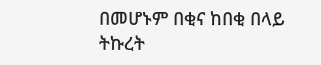በመሆኑም በቂና ከበቂ በላይ ትኩረት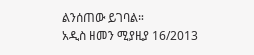ልንሰጠው ይገባል።
አዲስ ዘመን ሚያዚያ 16/2013